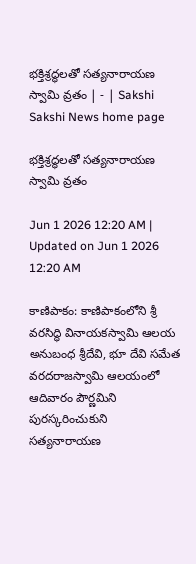భక్తిశ్రద్ధలతో సత్యనారాయణ స్వామి వ్రతం | - | Sakshi
Sakshi News home page

భక్తిశ్రద్ధలతో సత్యనారాయణ స్వామి వ్రతం

Jun 1 2026 12:20 AM | Updated on Jun 1 2026 12:20 AM

కాణిపాకం: కాణిపాకంలోని శ్రీ వరసిద్ధి వినాయకస్వామి ఆలయ అనుబంధ శ్రీదేవి, భూ దేవి సమేత వరదరాజస్వామి ఆలయంలో ఆదివారం పౌర్ణమిని పురస్కరించుకుని సత్యనారాయణ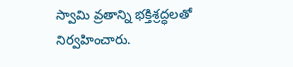స్వామి వ్రతాన్ని భక్తిశ్రద్ధలతో నిర్వహించారు.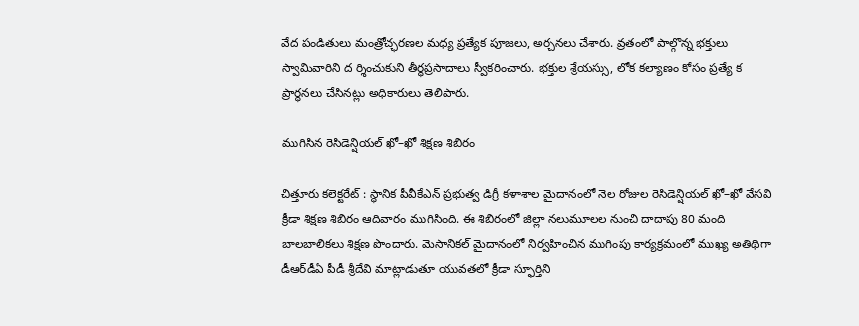వేద పండితులు మంత్రోచ్ఛరణల మధ్య ప్రత్యేక పూజలు, అర్చనలు చేశారు. వ్రతంలో పాల్గొన్న భక్తులు స్వామివారిని ద ర్శించుకుని తీర్థప్రసాదాలు స్వీకరించారు. భక్తుల శ్రేయస్సు, లోక కల్యాణం కోసం ప్రత్యే క ప్రార్థనలు చేసినట్లు అధికారులు తెలిపారు.

ముగిసిన రెసిడెన్షియల్‌ ఖో–ఖో శిక్షణ శిబిరం

చిత్తూరు కలెక్టరేట్‌ : స్థానిక పీవీకేఎన్‌ ప్రభుత్వ డిగ్రీ కళాశాల మైదానంలో నెల రోజుల రెసిడెన్షియల్‌ ఖో–ఖో వేసవి క్రీడా శిక్షణ శిబిరం ఆదివారం ముగిసింది. ఈ శిబిరంలో జిల్లా నలుమూలల నుంచి దాదాపు 80 మంది బాలబాలికలు శిక్షణ పొందారు. మెసానికల్‌ మైదానంలో నిర్వహించిన ముగింపు కార్యక్రమంలో ముఖ్య అతిథిగా డీఆర్‌డీఏ పీడీ శ్రీదేవి మాట్లాడుతూ యువతలో క్రీడా స్ఫూర్తిని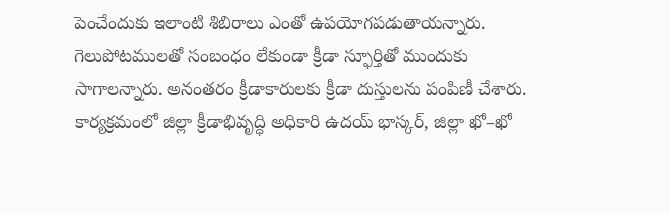పెంచేందుకు ఇలాంటి శిబిరాలు ఎంతో ఉపయోగపడుతాయన్నారు. గెలుపోటములతో సంబంధం లేకుండా క్రీడా స్ఫూర్తితో ముందుకు సాగాలన్నారు. అనంతరం క్రీడాకారులకు క్రీడా దుస్తులను పంపిణీ చేశారు. కార్యక్రమంలో జిల్లా క్రీడాభివృద్ధి అధికారి ఉదయ్‌ భాస్కర్‌, జిల్లా ఖో–ఖో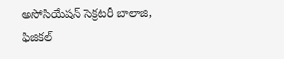అసోసియేషన్‌ సెక్రటరీ బాలాజి, ఫిజికల్‌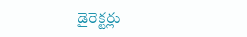డైరెక్టర్లు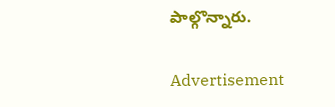పాల్గొన్నారు.

Advertisement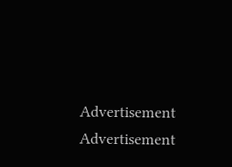Advertisement
Advertisement